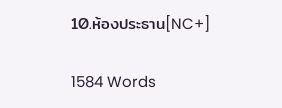10.ห้องประธาน[NC+]

1584 Words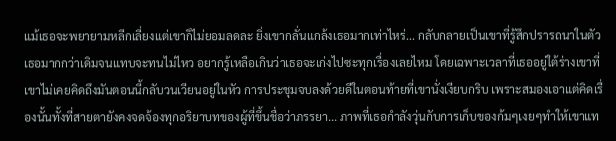แม้เธอจะพยายามหลีกเลี่ยงแต่เขาก็ไม่ยอมลดละ ยิ่งเขากลั่นแกล้งเธอมากเท่าไหร่... กลับกลายเป็นเขาที่รู้สึกปรารถนาในตัวเธอมากกว่าเดิมจนแทบจะทนไม่ไหว อยากรู้เหลือเกินว่าเธอจะเก่งไปซะทุกเรื่องเลยไหม โดยเฉพาะเวลาที่เธออยู่ใต้ร่างเขาที่เขาไม่เคยคิดถึงมันตอนนี้กลับวนเวียนอยู่ในหัว การประชุมจบลงด้วยดีในตอนท้ายที่เขานั่งเงียบกริบ เพราะสมองเอาแต่คิดเรื่องนั้นทั้งที่สายตายังคงจดจ้องทุกอริยาบทของผู้ที่ขึ้นชื่อว่าภรรยา... ภาพที่เธอกำลังวุ่นกับการเก็บของก้มๆเงยๆทำให้เขาแท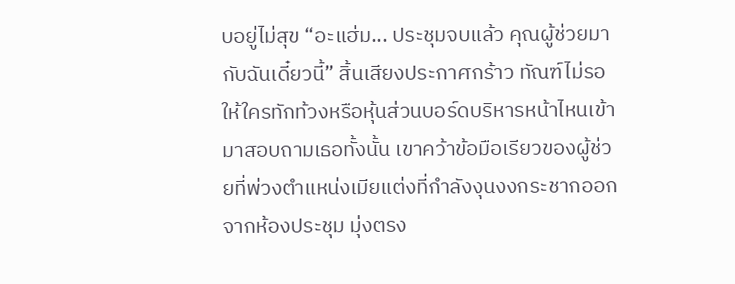บอยู่ไม่สุข “อะแฮ่ม... ประชุมจบแล้ว คุณผู้ช่วยมากับฉันเดี๋ยวนี้” สิ้นเสียงประกาศกร้าว ทัณฑ์ไม่รอให้ใครทักท้วงหรือหุ้นส่วนบอร์ดบริหารหน้าไหนเข้ามาสอบถามเธอทั้งนั้น เขาคว้าข้อมือเรียวของผู้ช่วยที่พ่วงตำแหน่งเมียแต่งที่กำลังงุนงงกระชากออกจากห้องประชุม มุ่งตรง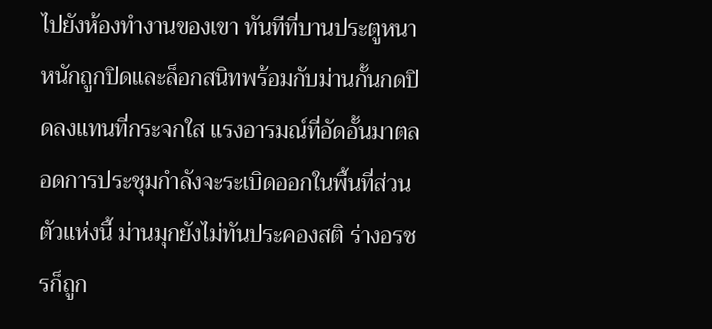ไปยังห้องทำงานของเขา ทันทีที่บานประตูหนาหนักถูกปิดและล็อกสนิทพร้อมกับม่านกั้นกดปิดลงแทนที่กระจกใส แรงอารมณ์ที่อัดอั้นมาตลอดการประชุมกำลังจะระเบิดออกในพื้นที่ส่วนตัวแห่งนี้ ม่านมุกยังไม่ทันประคองสติ ร่างอรชรก็ถูก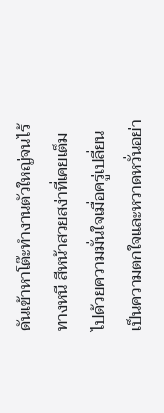ดันเข้าหาโต๊ะทำงานตัวใหญ่จนไร้ทางหนี สีหน้าสวยสง่าที่เคยเต็มไปด้วยความมั่นใจเมื่อครู่เปลี่ยนเป็นความตกใจและหวาดหวั่นอย่า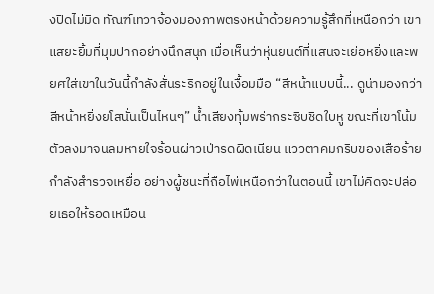งปิดไม่มิด ทัณฑ์เทวาจ้องมองภาพตรงหน้าด้วยความรู้สึกที่เหนือกว่า เขาแสยะยิ้มที่มุมปากอย่างนึกสนุก เมื่อเห็นว่าหุ่นยนต์ที่แสนจะเย่อหยิ่งและพยศใส่เขาในวันนี้กำลังสั่นระริกอยู่ในเงื้อมมือ “สีหน้าแบบนี้... ดูน่ามองกว่าสีหน้าหยิ่งยโสนั่นเป็นไหนๆ” น้ำเสียงทุ้มพร่ากระซิบชิดใบหู ขณะที่เขาโน้มตัวลงมาจนลมหายใจร้อนผ่าวเป่ารดผิดเนียน แววตาคมกริบของเสือร้ายกำลังสำรวจเหยื่อ อย่างผู้ชนะที่ถือไพ่เหนือกว่าในตอนนี้ เขาไม่คิดจะปล่อยเธอให้รอดเหมือน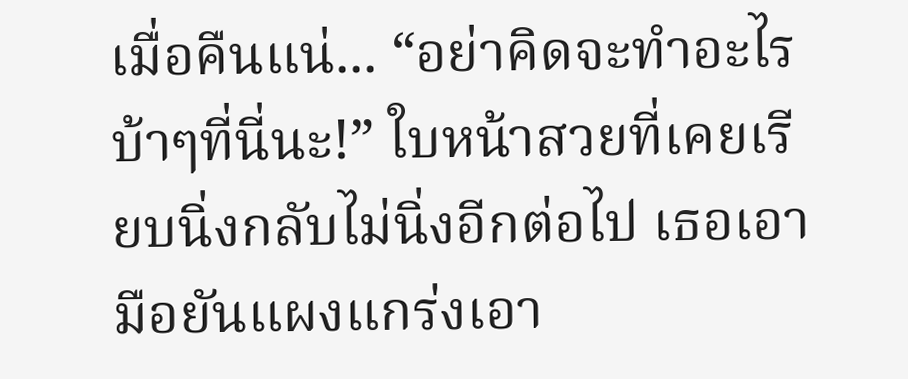เมื่อคืนแน่... “อย่าคิดจะทำอะไรบ้าๆที่นี่นะ!” ใบหน้าสวยที่เคยเรียบนิ่งกลับไม่นิ่งอีกต่อไป เธอเอามือยันแผงแกร่งเอา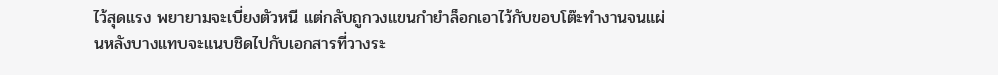ไว้สุดแรง พยายามจะเบี่ยงตัวหนี แต่กลับถูกวงแขนกำยำล็อกเอาไว้กับขอบโต๊ะทำงานจนแผ่นหลังบางแทบจะแนบชิดไปกับเอกสารที่วางระ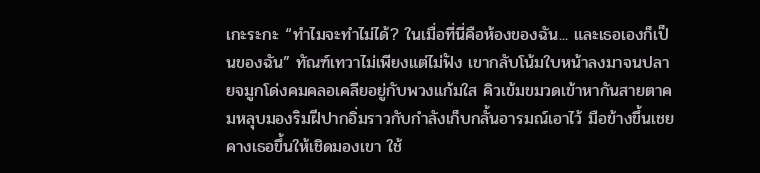เกะระกะ “ทำไมจะทำไม่ได้? ในเมื่อที่นี่คือห้องของฉัน... และเธอเองก็เป็นของฉัน” ทัณฑ์เทวาไม่เพียงแต่ไม่ฟัง เขากลับโน้มใบหน้าลงมาจนปลายจมูกโด่งคมคลอเคลียอยู่กับพวงแก้มใส คิวเข้มขมวดเข้าหากันสายตาคมหลุบมองริมฝีปากอิ่มราวกับกำลังเก็บกลั้นอารมณ์เอาไว้ มือข้างขึ้นเชยคางเธอขึ้นให้เชิดมองเขา ใช้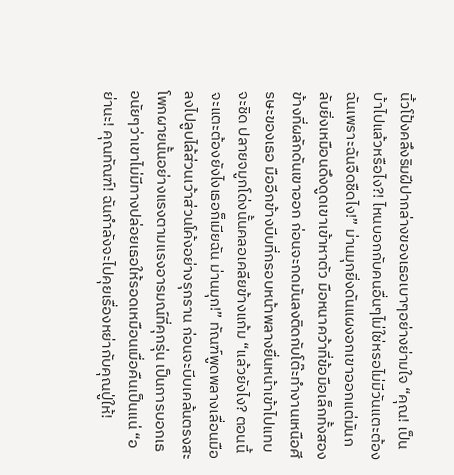นิ้วโป้งคลึงริมฝีปากล่างของเธอเบาๆอย่างย่ามใจ “คุณ! เป็นบ้าไปแล้วหรือไง?! ไหนบอกกับคนอื่นๆไม่ใช่หรอไม่มีวันแตะต้องฉันเพราะฉันจืดชืดไง!” ม่านมุกยิ่งดันแผงอกเขาออกแต่มันกลับยิ่งเหมือนดึงดูดเขาเข้าหาตัว มือหนาคว้าที่ข้อมือเล็กทั้งสองข้างที่ผลักดันเขาออก ก่อนจะกดมันลงติดกับโต๊ะทำงานเหนือศีรษะของเธอ มืออีกข้างบีบที่กรอบหน้าพลางยื่นหน้าเข้าไปแทบจะชิด ปลายจมูกโด่งนั้นคลอเคลียข้างแก้ม “แล้วยังไง? ตอนนี้จะแตะต้องยังไงเธอก็เมียฉัน ม่านมุก!” ทัณฑ์พูดพลางเลื่อนมือลงไปลูบไล้ส่วนเว้าส่วนโค้งอย่างรุกราน ก่อนจะบีบเคล้นตรงสะโพกผายนั้นอย่างแรงตามแรงอารมณ์ที่คุกรุ่น เป็นการบอกเธอนัยๆว่าเขาไม่มีทางปล่อยเธอให้รอดเหมือนเมื่อคืนเป็นแน่ “อย่านะ! คุณทัณฑ์! ฉันกำลังจะไปคุยเรื่องหย่ากับคุณปู่ให้!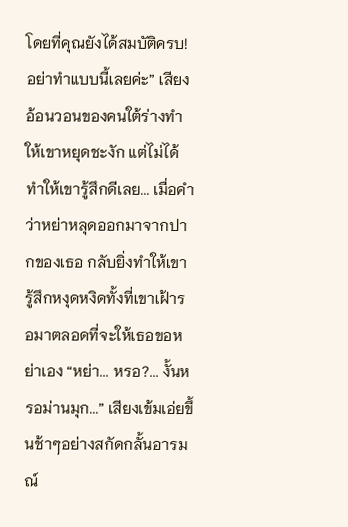โดยที่คุณยังได้สมบัติครบ! อย่าทำแบบนี้เลยค่ะ” เสียงอ้อนวอนของคนใต้ร่างทำให้เขาหยุดชะงัก แต่ไม่ได้ทำให้เขารู้สึกดีเลย... เมื่อคำว่าหย่าหลุดออกมาจากปากของเธอ กลับยิ่งทำให้เขารู้สึกหงุดหงิดทั้งที่เขาเฝ้ารอมาตลอดที่จะให้เธอขอหย่าเอง “หย่า... หรอ?... งั้นหรอม่านมุก...” เสียงเข้มเอ่ยขึ้นช้าๆอย่างสกัดกลั้นอารมณ์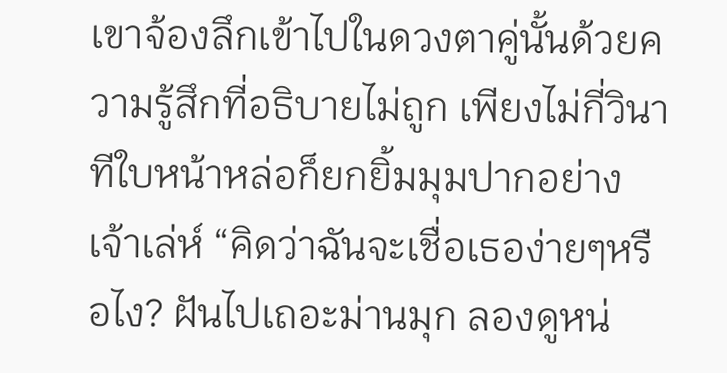เขาจ้องลึกเข้าไปในดวงตาคู่นั้นด้วยความรู้สึกที่อธิบายไม่ถูก เพียงไม่กี่วินาทีใบหน้าหล่อก็ยกยิ้มมุมปากอย่างเจ้าเล่ห์ “คิดว่าฉันจะเชื่อเธอง่ายๆหรือไง? ฝันไปเถอะม่านมุก ลองดูหน่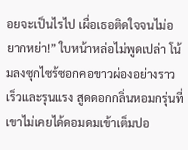อยจะเป็นไรไป เผื่อเธอติดใจจนไม่อยากหย่า!” ใบหน้าหล่อไม่พูดเปล่า โน้มลงซุกไซร้ซอกคอขาวผ่องอย่างราวเร็วและรุนแรง สูดดอกกลิ่นหอมกรุ่นที่เขาไม่เคยได้ดอมดมเข้าเต็มปอ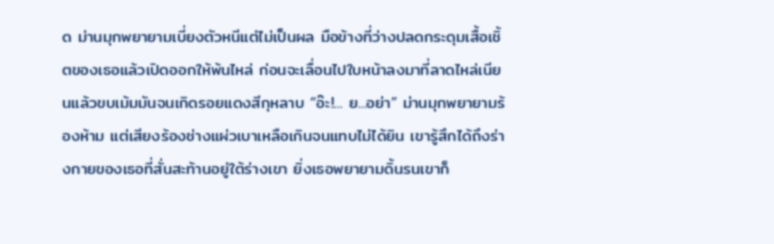ด ม่านมุกพยายามเบี่ยงตัวหนีแต่ไม่เป็นผล มือข้างที่ว่างปลดกระดุมเสื้อเชิ้ตของเธอแล้วเปิดออกให้พ้นไหล่ ก่อนจะเลื่อนไปใบหน้าลงมาที่ลาดไหล่เนียนแล้วขบเม้มมันจนเกิดรอยแดงสีกุหลาบ “อ๊ะ!... ย...อย่า” ม่านมุกพยายามร้องห้าม แต่เสียงร้องช่างแผ่วเบาเหลือเกินจนแทบไม่ได้ยิน เขารู้สึกได้ถึงร่างกายของเธอที่สั่นสะท้านอยู่ใต้ร่างเขา ยิ่งเธอพยายามดิ้นรนเขาก็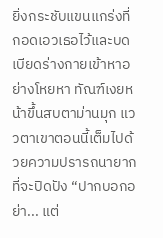ยิ่งกระชับแขนแกร่งที่กอดเอวเธอไว้และบดเบียดร่างกายเข้าหาอย่างโหยหา ทัณฑ์เงยหน้าขึ้นสบตาม่านมุก แววตาเขาตอนนี้เต็มไปด้วยความปรารถนายากที่จะปิดปัง “ปากบอกอย่า... แต่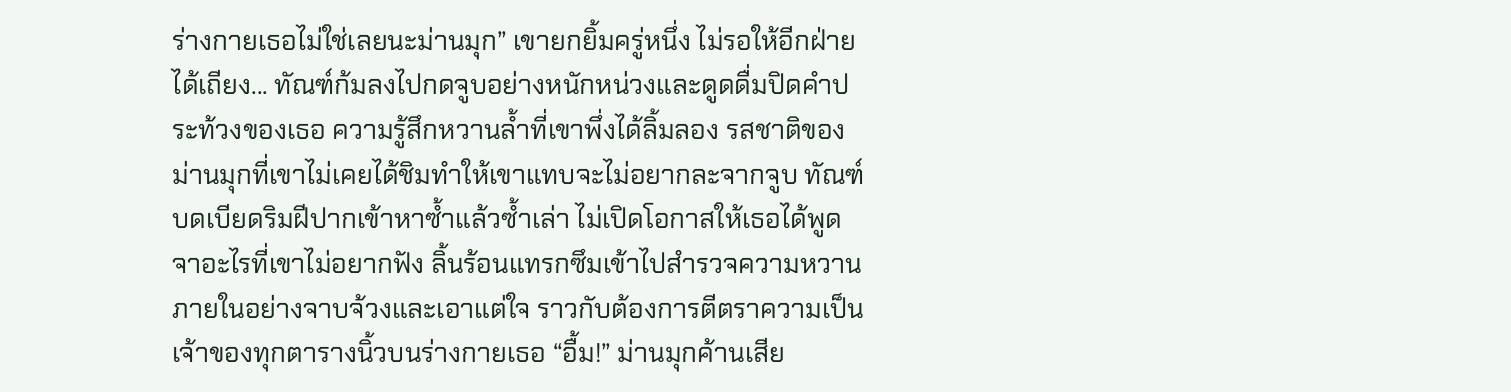ร่างกายเธอไม่ใช่เลยนะม่านมุก” เขายกยิ้มครู่หนึ่ง ไม่รอให้อีกฝ่ายได้เถียง... ทัณฑ์ก้มลงไปกดจูบอย่างหนักหน่วงและดูดดื่มปิดคำประท้วงของเธอ ความรู้สึกหวานล้ำที่เขาพึ่งได้ลิ้มลอง รสชาติของม่านมุกที่เขาไม่เคยได้ชิมทำให้เขาแทบจะไม่อยากละจากจูบ ทัณฑ์บดเบียดริมฝีปากเข้าหาซ้ำแล้วซ้ำเล่า ไม่เปิดโอกาสให้เธอได้พูดจาอะไรที่เขาไม่อยากฟัง ลิ้นร้อนแทรกซึมเข้าไปสำรวจความหวานภายในอย่างจาบจ้วงและเอาแต่ใจ ราวกับต้องการตีตราความเป็นเจ้าของทุกตารางนิ้วบนร่างกายเธอ “อื้ม!” ม่านมุกค้านเสีย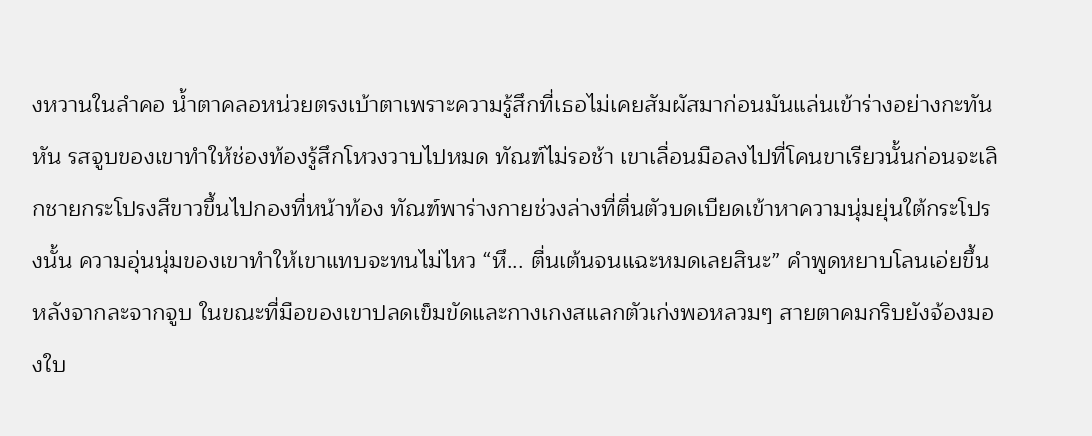งหวานในลำคอ น้ำตาคลอหน่วยตรงเบ้าตาเพราะความรู้สึกที่เธอไม่เคยสัมผัสมาก่อนมันแล่นเข้าร่างอย่างกะทันหัน รสจูบของเขาทำให้ช่องท้องรู้สึกโหวงวาบไปหมด ทัณฑ์ไม่รอช้า เขาเลื่อนมือลงไปที่โคนขาเรียวนั้นก่อนจะเลิกชายกระโปรงสีขาวขึ้นไปกองที่หน้าท้อง ทัณฑ์พาร่างกายช่วงล่างที่ตื่นตัวบดเบียดเข้าหาความนุ่มยุ่นใต้กระโปรงนั้น ความอุ่นนุ่มของเขาทำให้เขาแทบจะทนไม่ไหว “หึ... ตื่นเต้นจนแฉะหมดเลยสินะ” คำพูดหยาบโลนเอ่ยขึ้นหลังจากละจากจูบ ในขณะที่มือของเขาปลดเข็มขัดและกางเกงสแลกตัวเก่งพอหลวมๆ สายตาคมกริบยังจ้องมองใบ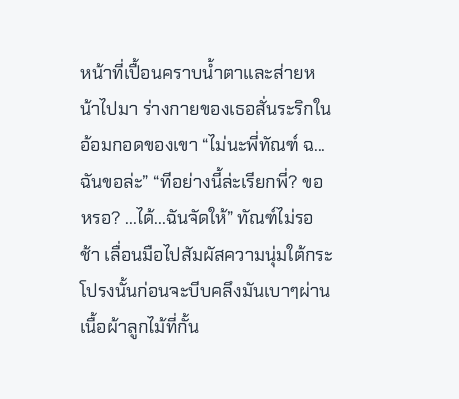หน้าที่เปื้อนคราบน้ำตาและส่ายหน้าไปมา ร่างกายของเธอสั่นระริกในอ้อมกอดของเขา “ไม่นะพี่ทัณฑ์ ฉ...ฉันขอล่ะ” “ทีอย่างนี้ล่ะเรียกพี่? ขอหรอ? ...ได้...ฉันจัดให้” ทัณฑ์ไม่รอช้า เลื่อนมือไปสัมผัสความนุ่มใต้กระโปรงนั้นก่อนจะบีบคลึงมันเบาๆผ่านเนื้อผ้าลูกไม้ที่กั้น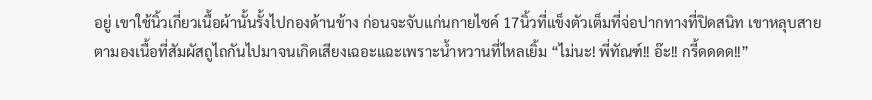อยู่ เขาใช้นิ้วเกี่ยวเนื้อผ้านั้นรั้งไปกองด้านข้าง ก่อนจะจับแก่นกายไซค์ 17นิ้วที่แข็งตัวเต็มที่จ่อปากทางที่ปิดสนิท เขาหลุบสายตามองเนื้อที่สัมผัสถูไถกันไปมาจนเกิดเสียงเฉอะแฉะเพราะน้ำหวานที่ไหลเยิ้ม “ไม่นะ! พี่ทัณฑ์!! อ๊ะ!! กรี้ดดดด!!”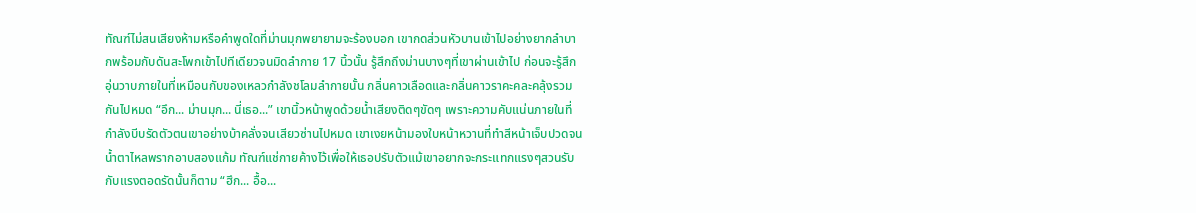ทัณฑ์ไม่สนเสียงห้ามหรือคำพูดใดที่ม่านมุกพยายามจะร้องบอก เขากดส่วนหัวบานเข้าไปอย่างยากลำบากพร้อมกับดันสะโพกเข้าไปทีเดียวจนมิดลำกาย 17 นิ้วนั้น รู้สึกถึงม่านบางๆที่เขาผ่านเข้าไป ก่อนจะรู้สึกอุ่นวาบภายในที่เหมือนกับของเหลวกำลังชโลมลำกายนั้น กลิ่นคาวเลือดและกลิ่นคาวราคะคละคลุ้งรวมกันไปหมด “อึก... ม่านมุก... นี่เธอ...” เขานิ้วหน้าพูดด้วยน้ำเสียงติดๆขัดๆ เพราะความคับแน่นภายในที่กำลังบีบรัดตัวตนเขาอย่างบ้าคลั่งจนเสียวซ่านไปหมด เขาเงยหน้ามองใบหน้าหวานที่ทำสีหน้าเจ็บปวดจนน้ำตาไหลพรากอาบสองแก้ม ทัณฑ์แช่กายค้างไว้เพื่อให้เธอปรับตัวแม้เขาอยากจะกระแทกแรงๆสวนรับกับแรงตอดรัดนั้นก็ตาม “ฮึก... อื้อ...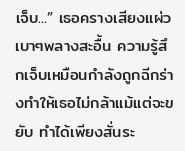เจ็บ...” เธอครางเสียงแผ่วเบาๆพลางสะอื้น ความรู้สึกเจ็บเหมือนกำลังถูกฉีกร่างทำให้เธอไม่กล้าแม้แต่จะขยับ ทำได้เพียงสั่นระ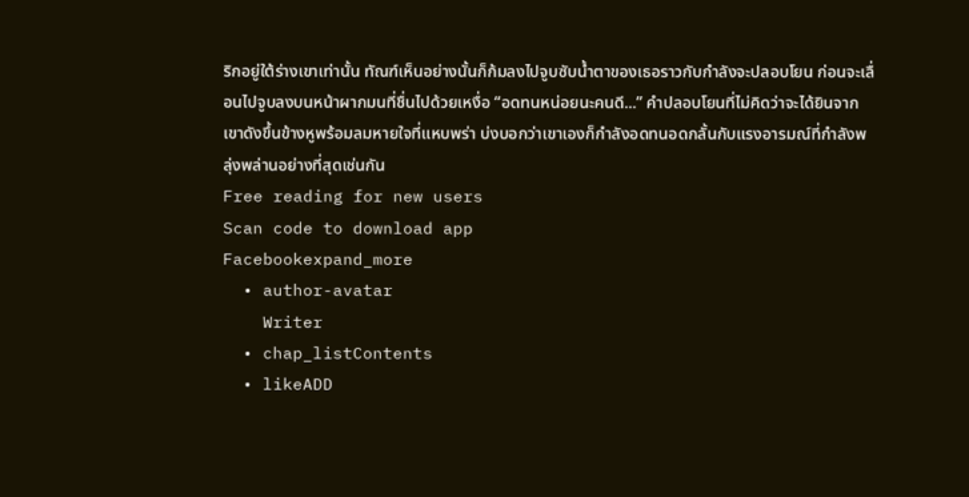ริกอยู่ใต้ร่างเขาเท่านั้น ทัณฑ์เห็นอย่างนั้นก็ก้มลงไปจูบซับน้ำตาของเธอราวกับกำลังจะปลอบโยน ก่อนจะเลื่อนไปจูบลงบนหน้าผากมนที่ชื่นไปด้วยเหงื่อ “อดทนหน่อยนะคนดี...” คำปลอบโยนที่ไม่คิดว่าจะได้ยินจากเขาดังขึ้นข้างหูพร้อมลมหายใจที่แหบพร่า บ่งบอกว่าเขาเองก็กำลังอดทนอดกลั้นกับแรงอารมณ์ที่กำลังพลุ่งพล่านอย่างที่สุดเช่นกัน
Free reading for new users
Scan code to download app
Facebookexpand_more
  • author-avatar
    Writer
  • chap_listContents
  • likeADD